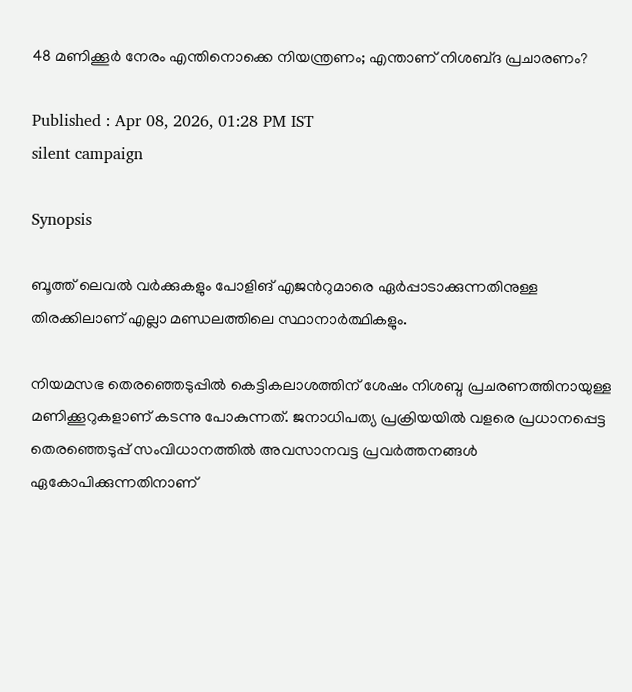48 മണിക്കൂർ നേരം എന്തിനൊക്കെ നിയന്ത്രണം; എന്താണ് നിശബ്‌ദ പ്രചാരണം?

Published : Apr 08, 2026, 01:28 PM IST
silent campaign

Synopsis

ബൂത്ത് ലെവൽ വർക്കുകളും പോളിങ് എജന്‍റുമാരെ ഏർപ്പാടാക്കുന്നതിനുള്ള തിരക്കിലാണ് എല്ലാ മണ്ഡലത്തിലെ സ്ഥാനാർത്ഥികളും.

നിയമസഭ തെരഞ്ഞെടുപ്പില്‍ കെട്ടികലാശത്തിന് ശേഷം നിശബ്ദ പ്രചരണത്തിനായുള്ള മണിക്കൂറുകളാണ് കടന്നു പോകുന്നത്. ജനാധിപത്യ പ്രക്രിയയിൽ വളരെ പ്രധാനപ്പെട്ട തെരഞ്ഞെടുപ്പ് സംവിധാനത്തില്‍ അവസാനവട്ട പ്രവർത്തനങ്ങൾ ഏകോപിക്കുന്നതിനാണ്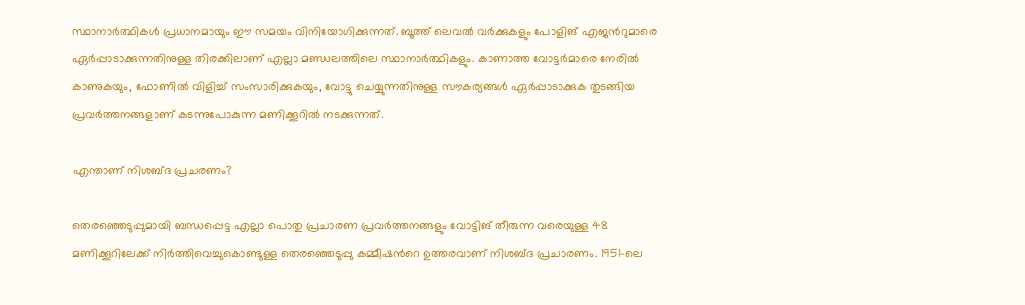സ്ഥാനാർത്ഥികൾ പ്രധാനമായും ഈ സമയം വിനിയോഗിക്കുന്നത്. ബൂത്ത് ലെവൽ വർക്കുകളും പോളിങ് എജന്‍റുമാരെ ഏർപ്പാടാക്കുന്നതിനുള്ള തിരക്കിലാണ് എല്ലാ മണ്ഡലത്തിലെ സ്ഥാനാർത്ഥികളും. കാണാത്ത വോട്ടർമാരെ നേരിൽ കാണുകയും, ഫോണിൽ വിളിച്ച് സംസാരിക്കുകയും, വോട്ടു ചെയ്യുന്നതിനുള്ള സൗകര്യങ്ങൾ ഏർപ്പാടാക്കുക തുടങ്ങിയ പ്രവർത്തനങ്ങളാണ് കടന്നുപോകുന്ന മണിക്കൂറിൽ നടക്കുന്നത്.

എന്താണ് നിശബ്ദ പ്രചരണം?

തെരഞ്ഞെടുപ്പുമായി ബന്ധപ്പെട്ട എല്ലാ പൊതു പ്രചാരണ പ്രവർത്തനങ്ങളും വോട്ടിങ് തീരുന്ന വരെയുള്ള 48 മണിക്കൂറിലേക്ക് നിർത്തിവെച്ചുകൊണ്ടുള്ള തെരഞ്ഞെടുപ്പു കമ്മീഷന്‍റെ ഉത്തരവാണ് നിശബ്ദ പ്രചാരണം. 1951-ലെ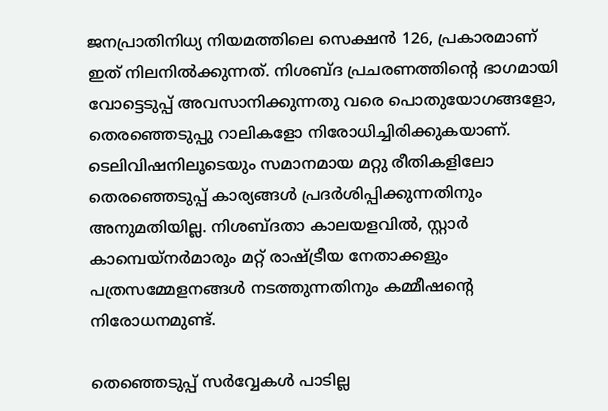ജനപ്രാതിനിധ്യ നിയമത്തിലെ സെക്ഷൻ 126, പ്രകാരമാണ് ഇത് നിലനിൽക്കുന്നത്. നിശബ്ദ പ്രചരണത്തിന്‍റെ ഭാഗമായി വോട്ടെടുപ്പ് അവസാനിക്കുന്നതു വരെ പൊതുയോഗങ്ങളോ, തെരഞ്ഞെടുപ്പു റാലികളോ നിരോധിച്ചിരിക്കുകയാണ്. ടെലിവിഷനിലൂടെയും സമാനമായ മറ്റു രീതികളിലോ തെരഞ്ഞെടുപ്പ് കാര്യങ്ങൾ പ്രദർശിപ്പിക്കുന്നതിനും അനുമതിയില്ല. നിശബ്ദതാ കാലയളവിൽ, സ്റ്റാർ കാമ്പെയ്‌നർമാരും മറ്റ് രാഷ്ട്രീയ നേതാക്കളും പത്രസമ്മേളനങ്ങൾ നടത്തുന്നതിനും കമ്മീഷന്‍റെ നിരോധനമുണ്ട്.

തെഞ്ഞെടുപ്പ് സർവ്വേകൾ പാടില്ല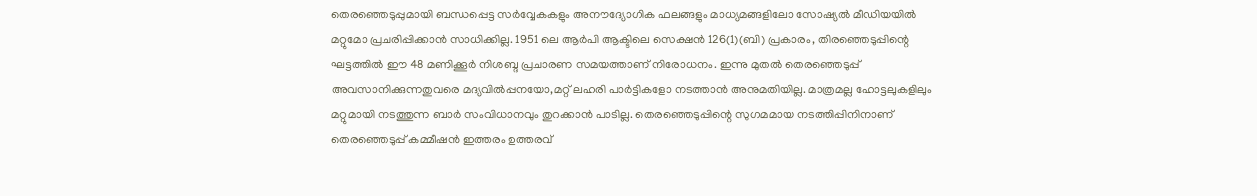തെരഞ്ഞെടുപ്പുമായി ബന്ധപ്പെട്ട സർവ്വേകകളും അനൗദ്യോഗിക ഫലങ്ങളും മാധ്യമങ്ങളിലോ സോഷ്യൽ മീഡിയയിൽ മറ്റുമോ പ്രചരിപ്പിക്കാൻ സാധിക്കില്ല. 1951 ലെ ആർ‌പി ആക്ടിലെ സെക്ഷൻ 126(1)(ബി) പ്രകാരം, തിരഞ്ഞെടുപ്പിന്റെ ഘട്ടത്തിൽ ഈ 48 മണിക്കൂർ നിശബ്ദ പ്രചാരണ സമയത്താണ് നിരോധനം. ഇന്നു മുതൽ തെരഞ്ഞെടുപ്പ് അവസാനിക്കുന്നതുവരെ മദ്യവിൽപ്പനയോ,മറ്റ് ലഹരി പാർട്ടികളോ നടത്താൻ അനുമതിയില്ല. മാത്രമല്ല ഹോട്ടലുകളിലും മറ്റുമായി നടത്തുന്ന ബാർ സംവിധാനവും തുറക്കാൻ പാടില്ല. തെരഞ്ഞെടുപ്പിന്റെ സുഗമമായ നടത്തിപ്പിനിനാണ് തെരഞ്ഞെടുപ്പ് കമ്മീഷൻ ഇത്തരം ഉത്തരവ്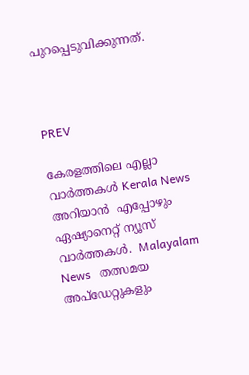പുറപ്പെടുവിക്കുന്നത്.



PREV

കേരളത്തിലെ എല്ലാ വാർത്തകൾ Kerala News അറിയാൻ  എപ്പോഴും ഏഷ്യാനെറ്റ് ന്യൂസ് വാർത്തകൾ.  Malayalam News   തത്സമയ അപ്‌ഡേറ്റുകളും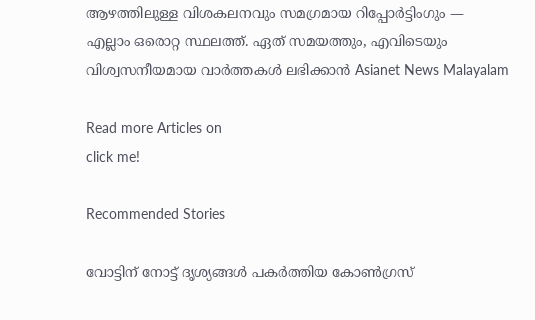ആഴത്തിലുള്ള വിശകലനവും സമഗ്രമായ റിപ്പോർട്ടിംഗും — എല്ലാം ഒരൊറ്റ സ്ഥലത്ത്. ഏത് സമയത്തും, എവിടെയും വിശ്വസനീയമായ വാർത്തകൾ ലഭിക്കാൻ Asianet News Malayalam

Read more Articles on
click me!

Recommended Stories

വോട്ടിന് നോട്ട് ദൃശ്യങ്ങൾ പകർത്തിയ കോൺഗ്രസ്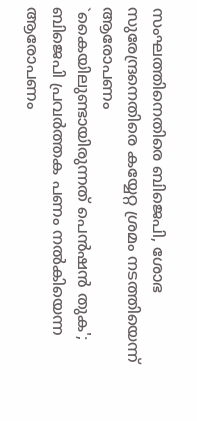സംഘത്തിനെതിരെ ബിജെപി, ശോഭ സുരേന്ദ്രനെതിരെ കയ്യേറ്റ ശ്രമം നടത്തിയെന്ന് ആരോപണം
`കൈയിലുണ്ടായിരുന്നത് പെൻഷൻ തുക'; ബിജെപി പ്രവർത്തക പണം നൽകിയെന്ന ആരോപണം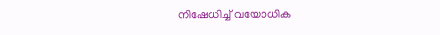നിഷേധിച്ച് വയോധിക